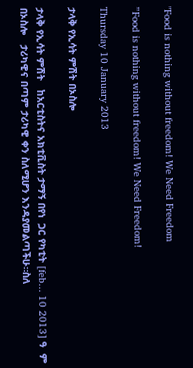"Food is nothing without freedom! We Need Freedom

”Food is nothing without freedom! We Need Freedom!

Thursday 10 January 2013

ታላቅ የኢሳት ምሽት በኦስሎ

ታላቅ የኢሳት ምሽት   ከአርቲስትና አክቲቪስት ታማኝ በየነ  ጋር የካቲት [feb... 10 2013] ዓ  ም በኦስሎ   ታሪካዊና በጣም ታሪካዊ ቀን ስለሚሆን እንዳያመልጣችሁ።ስለ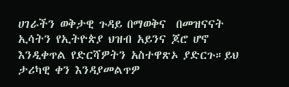ሀገራችን ወቅታዊ ጉዳይ በማወቅና  በመዝናናት ኢሳትን የኢትዮጵያ ህዝብ አይንና ጆሮ ሆኖ እንዲቀጥል የድርሻዎትን አስተዋጽኦ ያድርጉ።ይህ ታሪካዊ ቀን እንዳያመልጥዎ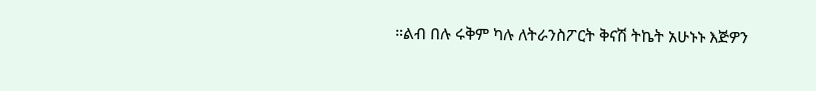።ልብ በሉ ሩቅም ካሉ ለትራንስፖርት ቅናሽ ትኬት አሁኑኑ እጅዎን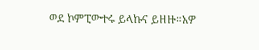ወደ ኮምፒውተሩ ይላኩና ይዘዙ።አዎ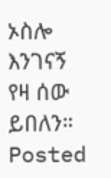ኦስሎ  እንገናኝ የዛ ሰው ይበለን።
Posted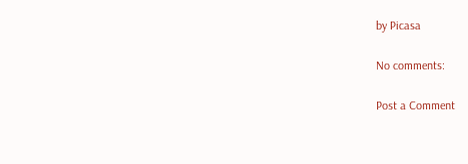by Picasa

No comments:

Post a Comment